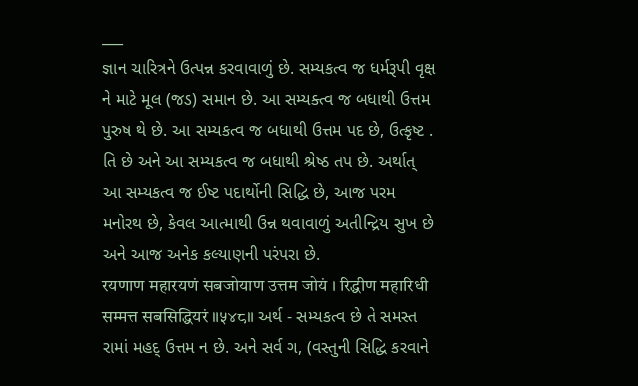___
જ્ઞાન ચારિત્રને ઉત્પન્ન કરવાવાળું છે. સમ્યકત્વ જ ધર્મરૂપી વૃક્ષ ને માટે મૂલ (જડ) સમાન છે. આ સમ્યક્ત્વ જ બધાથી ઉત્તમ પુરુષ થે છે. આ સમ્યકત્વ જ બધાથી ઉત્તમ પદ છે, ઉત્કૃષ્ટ .
તિ છે અને આ સમ્યકત્વ જ બધાથી શ્રેષ્ઠ તપ છે. અર્થાત્ આ સમ્યકત્વ જ ઈષ્ટ પદાર્થોની સિદ્ધિ છે, આજ પરમ મનોરથ છે, કેવલ આત્માથી ઉન્ન થવાવાળું અતીન્દ્રિય સુખ છે અને આજ અનેક કલ્યાણની પરંપરા છે.
रयणाण महारयणं सबजोयाण उत्तम जोयं । रिद्धीण महारिधी सम्मत्त सबसिद्धियरं ॥५४८॥ અર્થ - સમ્યકત્વ છે તે સમસ્ત રામાં મહદ્ ઉત્તમ ન છે. અને સર્વ ગ, (વસ્તુની સિદ્ધિ કરવાને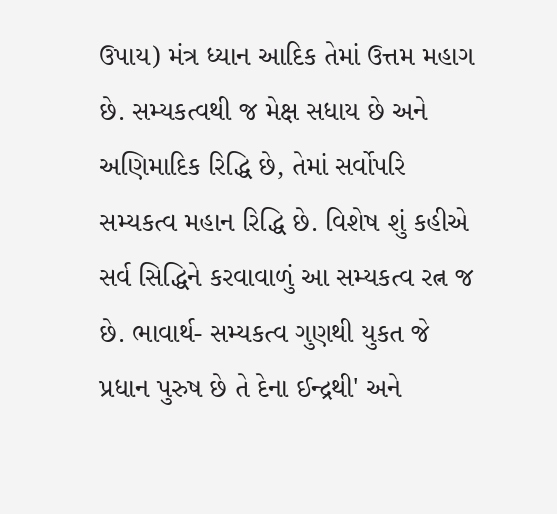ઉપાય) મંત્ર ધ્યાન આદિક તેમાં ઉત્તમ મહાગ છે. સમ્યકત્વથી જ મેક્ષ સધાય છે અને અણિમાદિક રિદ્ધિ છે, તેમાં સર્વોપરિ સમ્યકત્વ મહાન રિદ્ધિ છે. વિશેષ શું કહીએ સર્વ સિદ્ધિને કરવાવાળું આ સમ્યકત્વ રત્ન જ છે. ભાવાર્થ- સમ્યકત્વ ગુણથી યુકત જે પ્રધાન પુરુષ છે તે દેના ઈન્દ્રથી' અને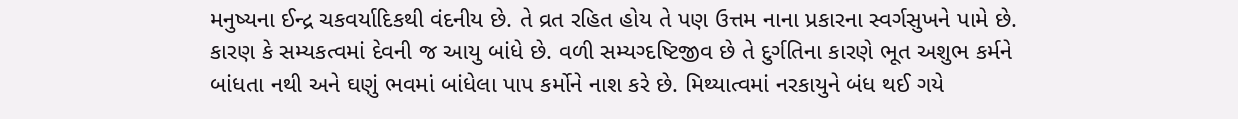મનુષ્યના ઈન્દ્ર ચકવર્યાદિકથી વંદનીય છે. તે વ્રત રહિત હોય તે પણ ઉત્તમ નાના પ્રકારના સ્વર્ગસુખને પામે છે. કારણ કે સમ્યકત્વમાં દેવની જ આયુ બાંધે છે. વળી સમ્યગ્દષ્ટિજીવ છે તે દુર્ગતિના કારણે ભૂત અશુભ કર્મને બાંધતા નથી અને ઘણું ભવમાં બાંધેલા પાપ કર્મોને નાશ કરે છે. મિથ્યાત્વમાં નરકાયુને બંધ થઈ ગયે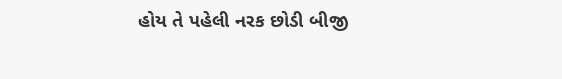હોય તે પહેલી નરક છોડી બીજી